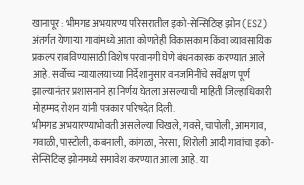खानापूर : भीमगड अभयारण्य परिसरातील इको-सेन्सिटिव्ह झोन (ESZ) अंतर्गत येणाऱ्या गावांमध्ये आता कोणतेही विकासकाम किंवा व्यावसायिक प्रकल्प राबविण्यासाठी विशेष परवानगी घेणे बंधनकारक करण्यात आले आहे. सर्वोच्च न्यायालयाच्या निर्देशानुसार वनजमिनींचे सर्वेक्षण पूर्ण झाल्यानंतर प्रशासनाने हा निर्णय घेतला असल्याची माहिती जिल्हाधिकारी मोहम्मद रोशन यांनी पत्रकार परिषदेत दिली.
भीमगड अभयारण्याभोवती असलेल्या चिखले, गवसे, चापोली, आमगाव, गवाळी, पास्टोली, कबनाली, कांगळा, नेरसा, शिरोली आदी गावांचा इको-सेन्सिटिव्ह झोनमध्ये समावेश करण्यात आला आहे. या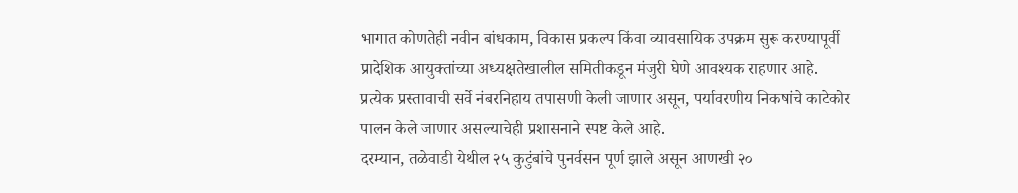भागात कोणतेही नवीन बांधकाम, विकास प्रकल्प किंवा व्यावसायिक उपक्रम सुरू करण्यापूर्वी प्रादेशिक आयुक्तांच्या अध्यक्षतेखालील समितीकडून मंजुरी घेणे आवश्यक राहणार आहे.
प्रत्येक प्रस्तावाची सर्वे नंबरनिहाय तपासणी केली जाणार असून, पर्यावरणीय निकषांचे काटेकोर पालन केले जाणार असल्याचेही प्रशासनाने स्पष्ट केले आहे.
दरम्यान, तळेवाडी येथील २५ कुटुंबांचे पुनर्वसन पूर्ण झाले असून आणखी २०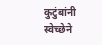कुटुंबांनी स्वेच्छेने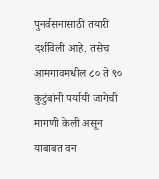पुनर्वसनासाठी तयारी दर्शविली आहे. तसेच आमगावमधील ८० ते ९० कुटुंबांनी पर्यायी जागेची मागणी केली असून याबाबत वन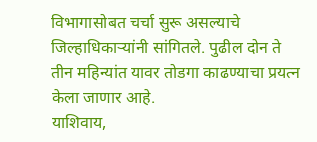विभागासोबत चर्चा सुरू असल्याचे जिल्हाधिकाऱ्यांनी सांगितले. पुढील दोन ते तीन महिन्यांत यावर तोडगा काढण्याचा प्रयत्न केला जाणार आहे.
याशिवाय,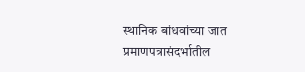स्थानिक बांधवांच्या जात प्रमाणपत्रासंदर्भातील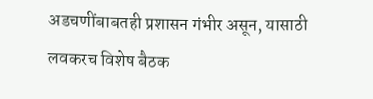अडचणींबाबतही प्रशासन गंभीर असून, यासाठी लवकरच विशेष बैठक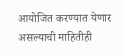आयोजित करण्यात येणार असल्याची माहितीही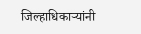जिल्हाधिकाऱ्यांनी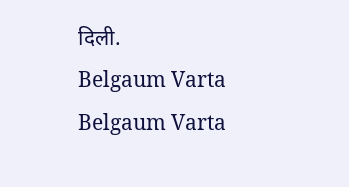दिली.
Belgaum Varta Belgaum Varta